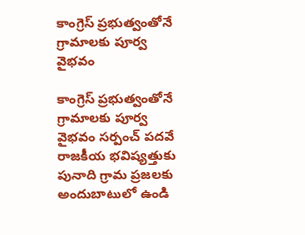కాంగ్రెస్ ప్రభుత్వంతోనే గ్రామాలకు పూర్వ వైభవం

కాంగ్రెస్ ప్రభుత్వంతోనే గ్రామాలకు పూర్వ వైభవం సర్పంచ్ పదవే రాజకీయ భవిష్యత్తుకు పునాది గ్రామ ప్రజలకు అందుబాటులో ఉండి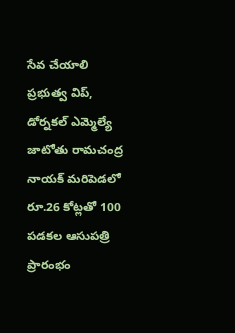సేవ చేయాలి ప్రభుత్వ విప్‌, డోర్నకల్ ఎమ్మెల్యే జాటోతు రామచంద్ర నాయక్ మరిపెడలో రూ.26 కోట్లతో 100 పడకల ఆసుపత్రి ప్రారంభం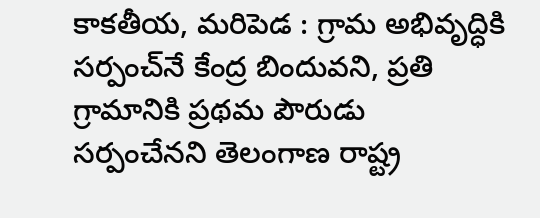కాకతీయ, మరిపెడ : గ్రామ అభివృద్ధికి సర్పంచ్‌నే కేంద్ర బిందువని, ప్రతి గ్రామానికి ప్రథమ పౌరుడు సర్పంచేనని తెలంగాణ రాష్ట్ర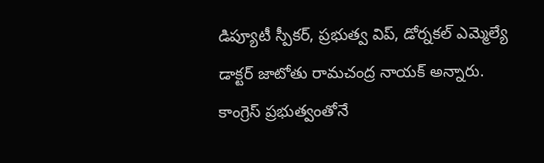డిప్యూటీ స్పీకర్‌, ప్రభుత్వ విప్‌, డోర్నకల్ ఎమ్మెల్యే డాక్టర్ జాటోతు రామచంద్ర నాయక్ అన్నారు. కాంగ్రెస్ ప్రభుత్వంతోనే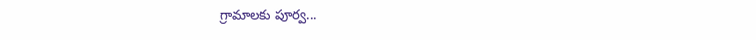గ్రామాలకు పూర్వ...